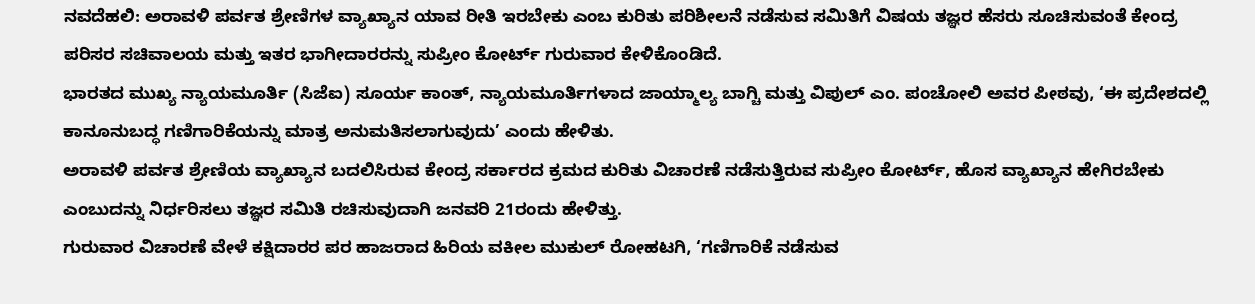ನವದೆಹಲಿ: ಅರಾವಳಿ ಪರ್ವತ ಶ್ರೇಣಿಗಳ ವ್ಯಾಖ್ಯಾನ ಯಾವ ರೀತಿ ಇರಬೇಕು ಎಂಬ ಕುರಿತು ಪರಿಶೀಲನೆ ನಡೆಸುವ ಸಮಿತಿಗೆ ವಿಷಯ ತಜ್ಞರ ಹೆಸರು ಸೂಚಿಸುವಂತೆ ಕೇಂದ್ರ ಪರಿಸರ ಸಚಿವಾಲಯ ಮತ್ತು ಇತರ ಭಾಗೀದಾರರನ್ನು ಸುಪ್ರೀಂ ಕೋರ್ಟ್ ಗುರುವಾರ ಕೇಳಿಕೊಂಡಿದೆ.
ಭಾರತದ ಮುಖ್ಯ ನ್ಯಾಯಮೂರ್ತಿ (ಸಿಜೆಐ) ಸೂರ್ಯ ಕಾಂತ್, ನ್ಯಾಯಮೂರ್ತಿಗಳಾದ ಜಾಯ್ಮಾಲ್ಯ ಬಾಗ್ಚಿ ಮತ್ತು ವಿಪುಲ್ ಎಂ. ಪಂಚೋಲಿ ಅವರ ಪೀಠವು, ‘ಈ ಪ್ರದೇಶದಲ್ಲಿ ಕಾನೂನುಬದ್ಧ ಗಣಿಗಾರಿಕೆಯನ್ನು ಮಾತ್ರ ಅನುಮತಿಸಲಾಗುವುದು’ ಎಂದು ಹೇಳಿತು.
ಅರಾವಳಿ ಪರ್ವತ ಶ್ರೇಣಿಯ ವ್ಯಾಖ್ಯಾನ ಬದಲಿಸಿರುವ ಕೇಂದ್ರ ಸರ್ಕಾರದ ಕ್ರಮದ ಕುರಿತು ವಿಚಾರಣೆ ನಡೆಸುತ್ತಿರುವ ಸುಪ್ರೀಂ ಕೋರ್ಟ್, ಹೊಸ ವ್ಯಾಖ್ಯಾನ ಹೇಗಿರಬೇಕು ಎಂಬುದನ್ನು ನಿರ್ಧರಿಸಲು ತಜ್ಞರ ಸಮಿತಿ ರಚಿಸುವುದಾಗಿ ಜನವರಿ 21ರಂದು ಹೇಳಿತ್ತು.
ಗುರುವಾರ ವಿಚಾರಣೆ ವೇಳೆ ಕಕ್ಷಿದಾರರ ಪರ ಹಾಜರಾದ ಹಿರಿಯ ವಕೀಲ ಮುಕುಲ್ ರೋಹಟಗಿ, ‘ಗಣಿಗಾರಿಕೆ ನಡೆಸುವ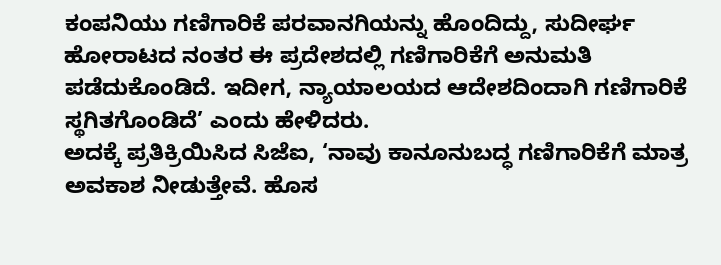ಕಂಪನಿಯು ಗಣಿಗಾರಿಕೆ ಪರವಾನಗಿಯನ್ನು ಹೊಂದಿದ್ದು, ಸುದೀರ್ಘ ಹೋರಾಟದ ನಂತರ ಈ ಪ್ರದೇಶದಲ್ಲಿ ಗಣಿಗಾರಿಕೆಗೆ ಅನುಮತಿ ಪಡೆದುಕೊಂಡಿದೆ. ಇದೀಗ, ನ್ಯಾಯಾಲಯದ ಆದೇಶದಿಂದಾಗಿ ಗಣಿಗಾರಿಕೆ ಸ್ಥಗಿತಗೊಂಡಿದೆ’ ಎಂದು ಹೇಳಿದರು.
ಅದಕ್ಕೆ ಪ್ರತಿಕ್ರಿಯಿಸಿದ ಸಿಜೆಐ, ‘ನಾವು ಕಾನೂನುಬದ್ಧ ಗಣಿಗಾರಿಕೆಗೆ ಮಾತ್ರ ಅವಕಾಶ ನೀಡುತ್ತೇವೆ. ಹೊಸ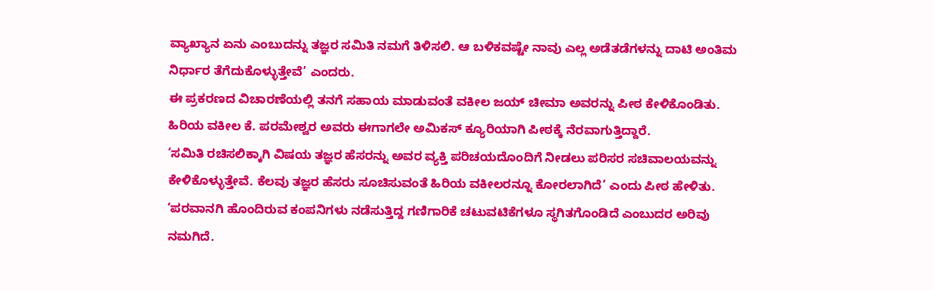ವ್ಯಾಖ್ಯಾನ ಏನು ಎಂಬುದನ್ನು ತಜ್ಞರ ಸಮಿತಿ ನಮಗೆ ತಿಳಿಸಲಿ. ಆ ಬಳಿಕವಷ್ಟೇ ನಾವು ಎಲ್ಲ ಅಡೆತಡೆಗಳನ್ನು ದಾಟಿ ಅಂತಿಮ ನಿರ್ಧಾರ ತೆಗೆದುಕೊಳ್ಳುತ್ತೇವೆ’ ಎಂದರು.
ಈ ಪ್ರಕರಣದ ವಿಚಾರಣೆಯಲ್ಲಿ ತನಗೆ ಸಹಾಯ ಮಾಡುವಂತೆ ವಕೀಲ ಜಯ್ ಚೀಮಾ ಅವರನ್ನು ಪೀಠ ಕೇಳಿಕೊಂಡಿತು. ಹಿರಿಯ ವಕೀಲ ಕೆ. ಪರಮೇಶ್ವರ ಅವರು ಈಗಾಗಲೇ ಅಮಿಕಸ್ ಕ್ಯೂರಿಯಾಗಿ ಪೀಠಕ್ಕೆ ನೆರವಾಗುತ್ತಿದ್ದಾರೆ.
‘ಸಮಿತಿ ರಚಿಸಲಿಕ್ಕಾಗಿ ವಿಷಯ ತಜ್ಞರ ಹೆಸರನ್ನು ಅವರ ವ್ಯಕ್ತಿ ಪರಿಚಯದೊಂದಿಗೆ ನೀಡಲು ಪರಿಸರ ಸಚಿವಾಲಯವನ್ನು ಕೇಳಿಕೊಳ್ಳುತ್ತೇವೆ. ಕೆಲವು ತಜ್ಞರ ಹೆಸರು ಸೂಚಿಸುವಂತೆ ಹಿರಿಯ ವಕೀಲರನ್ನೂ ಕೋರಲಾಗಿದೆ’ ಎಂದು ಪೀಠ ಹೇಳಿತು.
‘ಪರವಾನಗಿ ಹೊಂದಿರುವ ಕಂಪನಿಗಳು ನಡೆಸುತ್ತಿದ್ದ ಗಣಿಗಾರಿಕೆ ಚಟುವಟಿಕೆಗಳೂ ಸ್ಥಗಿತಗೊಂಡಿದೆ ಎಂಬುದರ ಅರಿವು ನಮಗಿದೆ.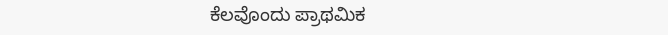ಕೆಲವೊಂದು ಪ್ರಾಥಮಿಕ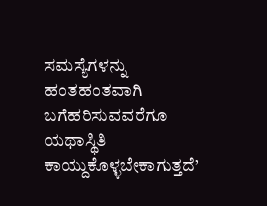ಸಮಸ್ಯೆಗಳನ್ನು ಹಂತಹಂತವಾಗಿ ಬಗೆಹರಿಸುವವರೆಗೂ ಯಥಾಸ್ಥಿತಿ ಕಾಯ್ದುಕೊಳ್ಳಬೇಕಾಗುತ್ತದೆ’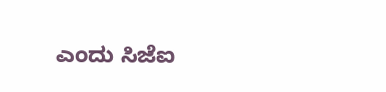ಎಂದು ಸಿಜೆಐ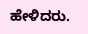ಹೇಳಿದರು.